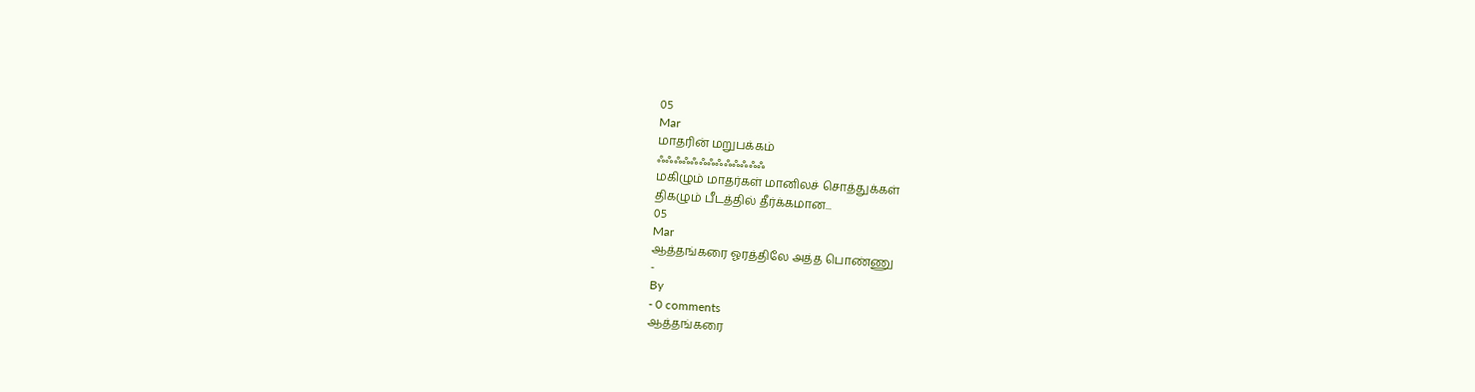05
Mar
மாதரின் மறுபக்கம்
ஃஃஃஃஃஃஃஃஃஃஃஃஃ
மகிழும் மாதர்கள் மானிலச் சொத்துக்கள்
திகழும் பீடத்தில் தீர்க்கமான...
05
Mar
ஆத்தங்கரை ஓரத்திலே அத்த பொண்ணு
-
By
- 0 comments
ஆத்தங்கரை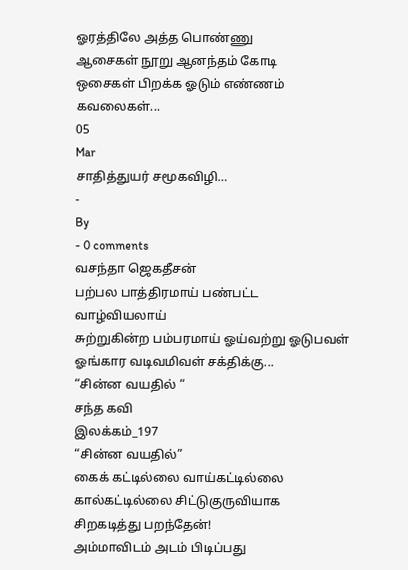ஓரத்திலே அத்த பொண்ணு
ஆசைகள் நூறு ஆனந்தம் கோடி
ஒசைகள் பிறக்க ஓடும் எண்ணம்
கவலைகள்...
05
Mar
சாதித்துயர் சமூகவிழி…
-
By
- 0 comments
வசந்தா ஜெகதீசன்
பற்பல பாத்திரமாய் பண்பட்ட வாழ்வியலாய்
சுற்றுகின்ற பம்பரமாய் ஓய்வற்று ஓடுபவள்
ஓங்கார வடிவமிவள் சக்திக்கு...
“சின்ன வயதில் “
சந்த கவி
இலக்கம்_197
“சின்ன வயதில்”
கைக் கட்டில்லை வாய்கட்டில்லை
கால்கட்டில்லை சிட்டுகுருவியாக
சிறகடித்து பறந்தேன்!
அம்மாவிடம் அடம் பிடிப்பது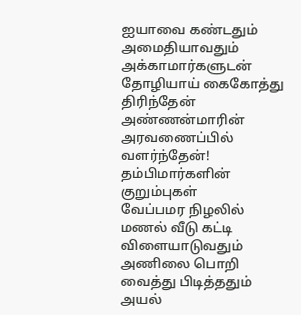ஐயாவை கண்டதும் அமைதியாவதும்
அக்காமார்களுடன் தோழியாய் கைகோத்து திரிந்தேன்
அண்ணன்மாரின் அரவணைப்பில் வளர்ந்தேன்!
தம்பிமார்களின் குறும்புகள்
வேப்பமர நிழலில் மணல் வீடு கட்டி விளையாடுவதும் அணிலை பொறி வைத்து பிடித்ததும்
அயல்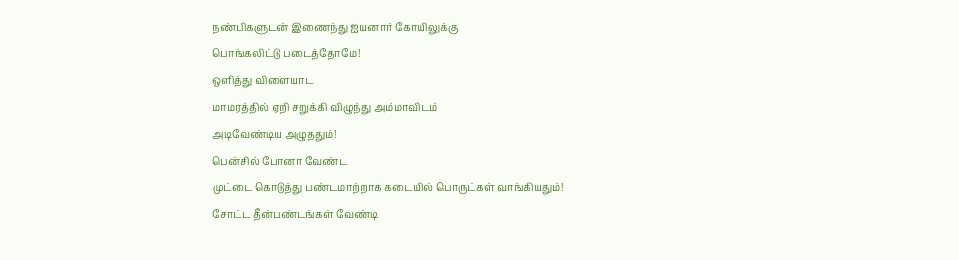நண்பிகளுடன் இணைந்து ஐயனார் கோயிலுக்கு
பொங்கலிட்டு படைத்தோமே!
ஒளித்து விளையாட
மாமரத்தில் ஏறி சறுக்கி விழுந்து அம்மாவிடம்
அடிவேண்டிய அழுததும்!
பென்சில் போனா வேண்ட
முட்டை கொடுத்து பண்டமாற்றாக கடையில் பொருட்கள் வாங்கியதும்!
சோட்ட தீன்பண்டங்கள் வேண்டி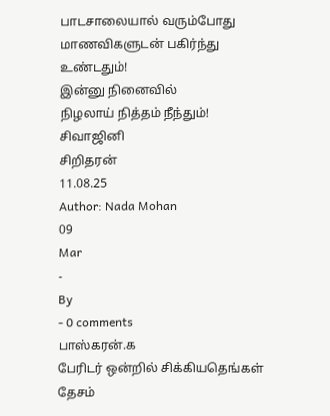பாடசாலையால் வரும்போது
மாணவிகளுடன் பகிர்ந்து
உண்டதும்!
இன்னு நினைவில்
நிழலாய் நித்தம் நீந்தும்!
சிவாஜினி
சிறிதரன்
11.08.25
Author: Nada Mohan
09
Mar
-
By
- 0 comments
பாஸ்கரன்.க
பேரிடர் ஒன்றில் சிக்கியதெங்கள் தேசம்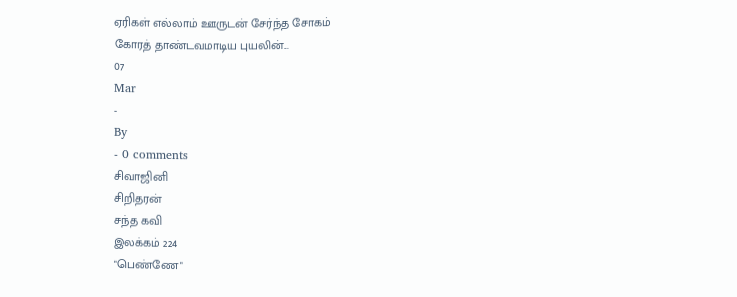ஏரிகள் எல்லாம் ஊருடன் சேர்ந்த சோகம்
கோரத் தாண்டவமாடிய புயலின்...
07
Mar
-
By
- 0 comments
சிவாஜினி
சிறிதரன்
சந்த கவி
இலக்கம் 224
"பெண்ணே"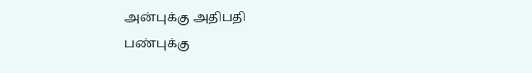அன்புக்கு அதிபதி
பண்புக்கு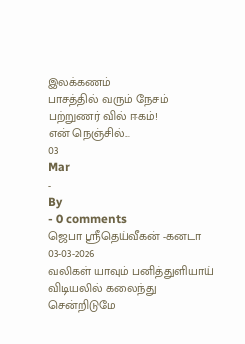இலக்கணம்
பாசத்தில் வரும் நேசம்
பற்றுணர் வில் ஈகம்!
என் நெஞ்சில்...
03
Mar
-
By
- 0 comments
ஜெபா ஸ்ரீதெய்வீகன் -கனடா
03-03-2026
வலிகள் யாவும் பனித்துளியாய்
விடியலில் கலைந்து சென்றிடுமே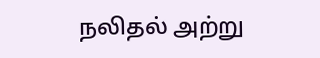நலிதல் அற்று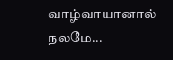வாழ்வாயானால்
நலமே...